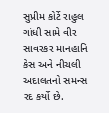સુપ્રીમ કોર્ટે રાહુલ ગાંધી સામે વીર સાવરકર માનહાનિ કેસ અને નીચલી અદાલતનો સમન્સ રદ કર્યો છે.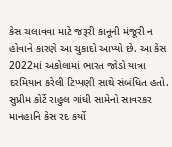કેસ ચલાવવા માટે જરૂરી કાનૂની મંજૂરી ન હોવાને કારણે આ ચુકાદો આપ્યો છે. આ કેસ 2022માં અકોલામાં ભારત જોડો યાત્રા દરમિયાન કરેલી ટિપ્પણી સાથે સંબંધિત હતો.
સુપ્રીમ કોર્ટે રાહુલ ગાંધી સામેનો સાવરકર માનહાનિ કેસ રદ કર્યો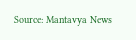Source: Mantavya News